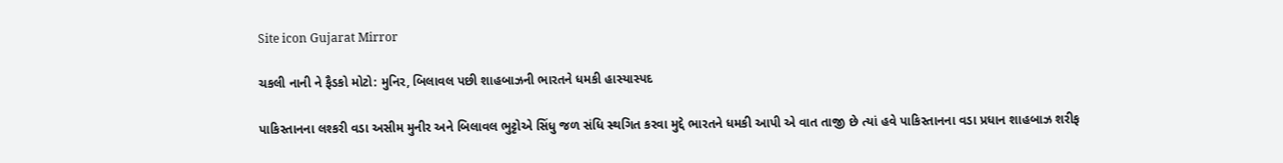Site icon Gujarat Mirror

ચકલી નાની ને ફૈડકો મોટો: મુનિર, બિલાવલ પછી શાહબાઝની ભારતને ધમકી હાસ્યાસ્પદ

પાકિસ્તાનના લશ્કરી વડા અસીમ મુનીર અને બિલાવલ ભુટ્ટોએ સિંધુ જળ સંધિ સ્થગિત કરવા મુદ્દે ભારતને ધમકી આપી એ વાત તાજી છે ત્યાં હવે પાકિસ્તાનના વડા પ્રધાન શાહબાઝ શરીફ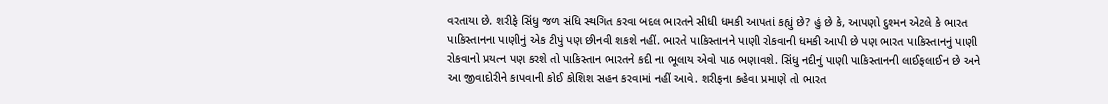વરતાયા છે. શરીફે સિંધુ જળ સંધિ સ્થગિત કરવા બદલ ભારતને સીધી ધમકી આપતાં કહ્યું છે? હું છે કે, આપણો દુશ્મન એટલે કે ભારત પાકિસ્તાનના પાણીનું એક ટીપું પણ છીનવી શકશે નહીં. ભારતે પાકિસ્તાનને પાણી રોકવાની ધમકી આપી છે પણ ભારત પાકિસ્તાનનું પાણી રોકવાનો પ્રયત્ન પણ કરશે તો પાકિસ્તાન ભારતને કદી ના ભૂલાય એવો પાઠ ભણાવશે. સિંધુ નદીનું પાણી પાકિસ્તાનની લાઈફલાઈન છે અને આ જીવાદોરીને કાપવાની કોઈ કોશિશ સહન કરવામાં નહીં આવે. શરીફના કહેવા પ્રમાણે તો ભારત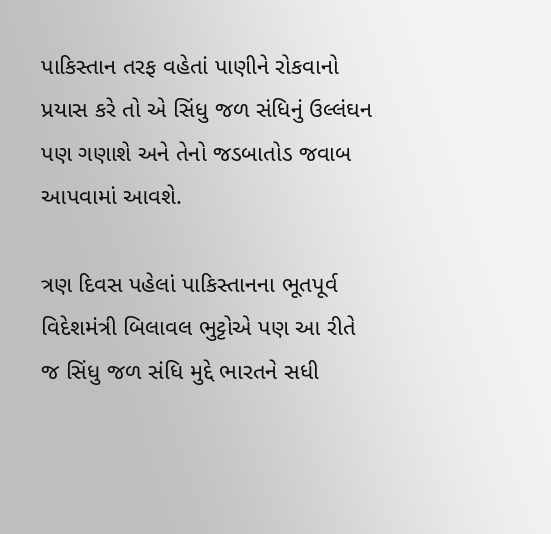પાકિસ્તાન તરફ વહેતાં પાણીને રોકવાનો પ્રયાસ કરે તો એ સિંધુ જળ સંધિનું ઉલ્લંઘન પણ ગણાશે અને તેનો જડબાતોડ જવાબ આપવામાં આવશે.

ત્રણ દિવસ પહેલાં પાકિસ્તાનના ભૂતપૂર્વ વિદેશમંત્રી બિલાવલ ભુટ્ટોએ પણ આ રીતે જ સિંધુ જળ સંધિ મુદ્દે ભારતને સધી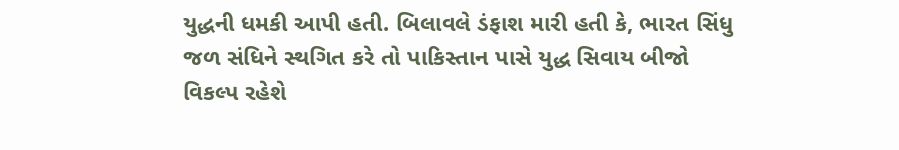યુદ્ધની ધમકી આપી હતી. બિલાવલે ડંફાશ મારી હતી કે, ભારત સિંધુ જળ સંધિને સ્થગિત કરે તો પાકિસ્તાન પાસે યુદ્ધ સિવાય બીજો વિકલ્પ રહેશે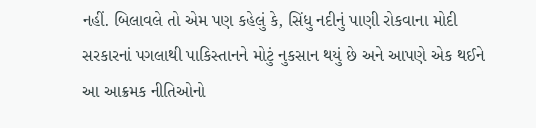નહીં. બિલાવલે તો એમ પણ કહેલું કે, સિંધુ નદીનું પાણી રોકવાના મોદી સરકારનાં પગલાથી પાકિસ્તાનને મોટું નુકસાન થયું છે અને આપણે એક થઈને આ આક્રમક નીતિઓનો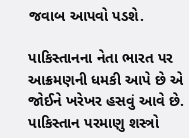જવાબ આપવો પડશે.

પાકિસ્તાનના નેતા ભારત પર આક્રમણની ધમકી આપે છે એ જોઈને ખરેખર હસવું આવે છે. પાકિસ્તાન પરમાણુ શસ્ત્રો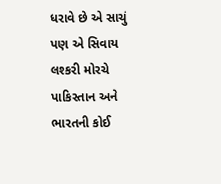ધરાવે છે એ સાચું પણ એ સિવાય લશ્કરી મોરચે પાકિસ્તાન અને ભારતની કોઈ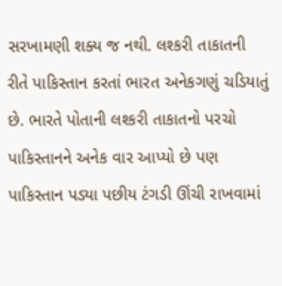સરખામણી શક્ય જ નથી. લશ્કરી તાકાતની રીતે પાકિસ્તાન કરતાં ભારત અનેકગણું ચડિયાતું છે. ભારતે પોતાની લશ્કરી તાકાતનો પરચો પાકિસ્તાનને અનેક વાર આપ્યો છે પણ પાકિસ્તાન પડ્યા પછીય ટંગડી ઊંચી રાખવામાં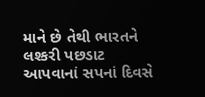માને છે તેથી ભારતને લશ્કરી પછડાટ આપવાનાં સપનાં દિવસે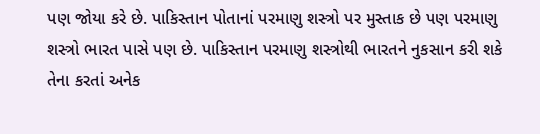પણ જોયા કરે છે. પાકિસ્તાન પોતાનાં પરમાણુ શસ્ત્રો પર મુસ્તાક છે પણ પરમાણુ શસ્ત્રો ભારત પાસે પણ છે. પાકિસ્તાન પરમાણુ શસ્ત્રોથી ભારતને નુકસાન કરી શકે તેના કરતાં અનેક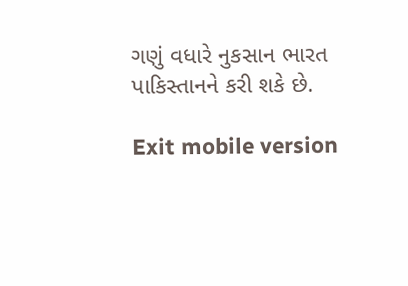ગણું વધારે નુકસાન ભારત પાકિસ્તાનને કરી શકે છે.

Exit mobile version